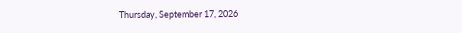Thursday, September 17, 2026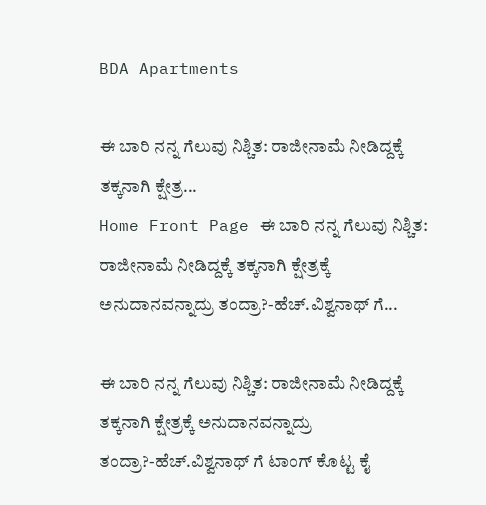BDA Apartments

ಈ ಬಾರಿ ನನ್ನ ಗೆಲುವು ನಿಶ್ಚಿತ: ರಾಜೀನಾಮೆ ನೀಡಿದ್ದಕ್ಕೆ ತಕ್ಕನಾಗಿ ಕ್ಷೇತ್ರ...
Home Front Page ಈ ಬಾರಿ ನನ್ನ ಗೆಲುವು ನಿಶ್ಚಿತ: ರಾಜೀನಾಮೆ ನೀಡಿದ್ದಕ್ಕೆ ತಕ್ಕನಾಗಿ ಕ್ಷೇತ್ರಕ್ಕೆ ಅನುದಾನವನ್ನಾದ್ರು ತಂದ್ರಾ?-ಹೆಚ್.ವಿಶ್ವನಾಥ್ ಗೆ...

ಈ ಬಾರಿ ನನ್ನ ಗೆಲುವು ನಿಶ್ಚಿತ: ರಾಜೀನಾಮೆ ನೀಡಿದ್ದಕ್ಕೆ ತಕ್ಕನಾಗಿ ಕ್ಷೇತ್ರಕ್ಕೆ ಅನುದಾನವನ್ನಾದ್ರು ತಂದ್ರಾ?-ಹೆಚ್.ವಿಶ್ವನಾಥ್ ಗೆ ಟಾಂಗ್ ಕೊಟ್ಟ ಕೈ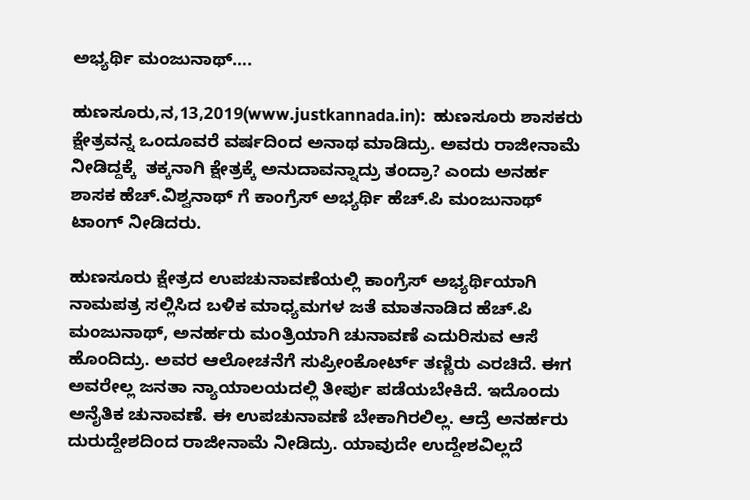ಅಭ್ಯರ್ಥಿ ಮಂಜುನಾಥ್….

ಹುಣಸೂರು,ನ,13,2019(www.justkannada.in):  ಹುಣಸೂರು ಶಾಸಕರು ಕ್ಷೇತ್ರವನ್ನ ಒಂದೂವರೆ ವರ್ಷದಿಂದ ಅನಾಥ ಮಾಡಿದ್ರು. ಅವರು ರಾಜೀನಾಮೆ ನೀಡಿದ್ದಕ್ಕೆ  ತಕ್ಕನಾಗಿ ಕ್ಷೇತ್ರಕ್ಕೆ ಅನುದಾವನ್ನಾದ್ರು ತಂದ್ರಾ? ಎಂದು ಅನರ್ಹ ಶಾಸಕ ಹೆಚ್.ವಿಶ್ವನಾಥ್ ಗೆ ಕಾಂಗ್ರೆಸ್ ಅಭ್ಯರ್ಥಿ ಹೆಚ್.ಪಿ ಮಂಜುನಾಥ್ ಟಾಂಗ್ ನೀಡಿದರು.

ಹುಣಸೂರು ಕ್ಷೇತ್ರದ ಉಪಚುನಾವಣೆಯಲ್ಲಿ ಕಾಂಗ್ರೆಸ್ ಅಭ್ಯರ್ಥಿಯಾಗಿ ನಾಮಪತ್ರ ಸಲ್ಲಿಸಿದ ಬಳಿಕ ಮಾಧ್ಯಮಗಳ ಜತೆ ಮಾತನಾಡಿದ ಹೆಚ್.ಪಿ ಮಂಜುನಾಥ್, ಅನರ್ಹರು ಮಂತ್ರಿಯಾಗಿ ಚುನಾವಣೆ ಎದುರಿಸುವ ಆಸೆ ಹೊಂದಿದ್ರು. ಅವರ ಆಲೋಚನೆಗೆ ಸುಪ್ರೀಂಕೋರ್ಟ್ ತಣ್ಣಿರು ಎರಚಿದೆ. ಈಗ ಅವರೇಲ್ಲ ಜನತಾ ನ್ಯಾಯಾಲಯದಲ್ಲಿ ತೀರ್ಪು ಪಡೆಯಬೇಕಿದೆ. ಇದೊಂದು ಅನೈತಿಕ‌ ಚುನಾವಣೆ. ಈ ಉಪಚುನಾವಣೆ ಬೇಕಾಗಿರಲಿಲ್ಲ. ಆದ್ರೆ ಅನರ್ಹರು ದುರುದ್ದೇಶದಿಂದ ರಾಜೀನಾಮೆ ನೀಡಿದ್ರು. ಯಾವುದೇ ಉದ್ದೇಶವಿಲ್ಲದೆ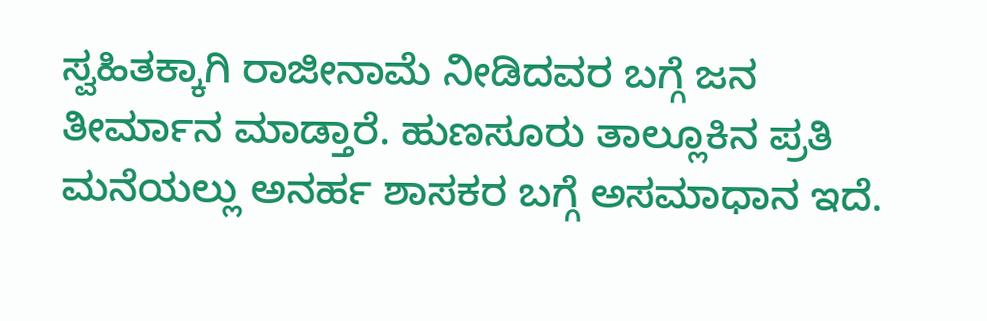ಸ್ವಹಿತಕ್ಕಾಗಿ ರಾಜೀನಾಮೆ ನೀಡಿದವರ ಬಗ್ಗೆ ಜನ ತೀರ್ಮಾನ ಮಾಡ್ತಾರೆ. ಹುಣಸೂರು ತಾಲ್ಲೂಕಿನ ಪ್ರತಿ ಮನೆಯಲ್ಲು ಅನರ್ಹ ಶಾಸಕರ ಬಗ್ಗೆ ಅಸಮಾಧಾನ ಇದೆ.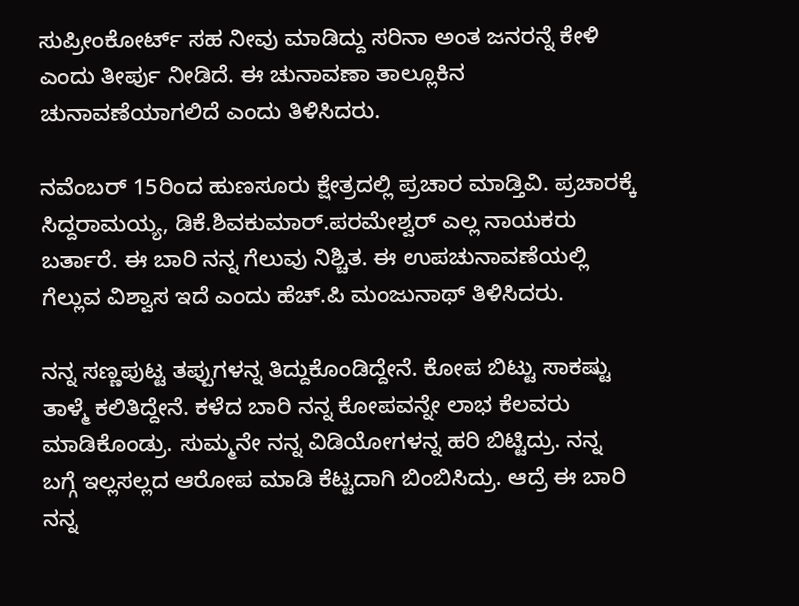ಸುಪ್ರೀಂಕೋರ್ಟ್ ಸಹ ನೀವು ಮಾಡಿದ್ದು ಸರಿನಾ ಅಂತ ಜನರನ್ನೆ ಕೇಳಿ ಎಂದು ತೀರ್ಪು ನೀಡಿದೆ. ಈ ಚುನಾವಣಾ ತಾಲ್ಲೂಕಿನ ಚುನಾವಣೆಯಾಗಲಿದೆ ಎಂದು ತಿಳಿಸಿದರು.

ನವೆಂಬರ್ 15ರಿಂದ ಹುಣಸೂರು ಕ್ಷೇತ್ರದಲ್ಲಿ ಪ್ರಚಾರ ಮಾಡ್ತಿವಿ. ಪ್ರಚಾರಕ್ಕೆ ಸಿದ್ದರಾಮಯ್ಯ, ಡಿಕೆ.ಶಿವಕುಮಾರ್.ಪರಮೇಶ್ವರ್ ಎಲ್ಲ ನಾಯಕರು ಬರ್ತಾರೆ. ಈ ಬಾರಿ ನನ್ನ ಗೆಲುವು ನಿಶ್ಚಿತ. ಈ ಉಪಚುನಾವಣೆಯಲ್ಲಿ ಗೆಲ್ಲುವ ವಿಶ್ವಾಸ ಇದೆ ಎಂದು ಹೆಚ್.ಪಿ ಮಂಜುನಾಥ್ ತಿಳಿಸಿದರು.

ನನ್ನ ಸಣ್ಣಪುಟ್ಟ ತಪ್ಪುಗಳನ್ನ ತಿದ್ದುಕೊಂಡಿದ್ದೇನೆ. ಕೋಪ ಬಿಟ್ಟು ಸಾಕಷ್ಟು ತಾಳ್ಮೆ ಕಲಿತಿದ್ದೇನೆ. ಕಳೆದ ಬಾರಿ ನನ್ನ ಕೋಪವನ್ನೇ ಲಾಭ ಕೆಲವರು ಮಾಡಿಕೊಂಡ್ರು. ಸುಮ್ಮನೇ ನನ್ನ ವಿಡಿಯೋಗಳನ್ನ ಹರಿ ಬಿಟ್ಟಿದ್ರು. ನನ್ನ ಬಗ್ಗೆ ಇಲ್ಲಸಲ್ಲದ ಆರೋಪ ಮಾಡಿ ಕೆಟ್ಟದಾಗಿ ಬಿಂಬಿಸಿದ್ರು. ಆದ್ರೆ ಈ ಬಾರಿ ನನ್ನ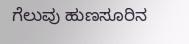ಗೆಲುವು ಹುಣಸೂರಿನ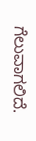ಗೆಲುವಾಗಲಿದೆ.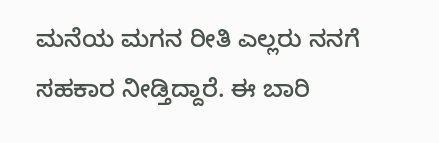ಮನೆಯ ಮಗನ ರೀತಿ ಎಲ್ಲರು ನನಗೆ ಸಹಕಾರ ನೀಡ್ತಿದ್ದಾರೆ. ಈ ಬಾರಿ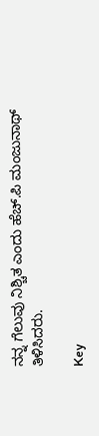ನನ್ನ ಗೆಲುವು ನಿಶ್ಚಿತ ಎಂದು ಹೆಚ್.ಪಿ ಮಂಜುನಾಥ್ ತಿಳಿಸಿದರು.

Key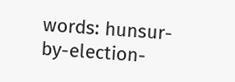words: hunsur-by-election-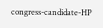congress-candidate-HP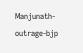Manjunath-outrage-bjp